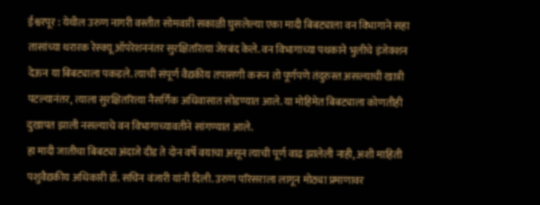ईश्वरपूर : येथील उरुण नागरी वस्तीत सोमवारी सकाळी घुसलेल्या एका मादी बिबट्याला वन विभागाने सहा तासांच्या थरारक रेस्क्यू ऑपरेशननंतर सुरक्षितरित्या जेरबंद केले. वन विभागाच्या पथकाने भुलीचे इंजेक्शन देऊन या बिबट्याला पकडले. त्याची संपूर्ण वैद्यकीय तपासणी करून तो पूर्णपणे तंदुरुस्त असल्याची खात्री पटल्यानंतर, त्याला सुरक्षितरित्या नैसर्गिक अधिवासात सोडण्यात आले. या मोहिमेत बिबट्याला कोणतीही दुखापत झाली नसल्याचे वन विभागाच्यावतीने सांगण्यात आले.
हा मादी जातीचा बिबट्या अंदाजे दीड ते दोन वर्षे वयाचा असून त्याची पूर्ण वाढ झालेली नाही, अशी माहिती पशुवैद्यकीय अधिकारी डॉ. सचिन वंजारी यांनी दिली. उरुण परिसराला लागून मोठ्या प्रमाणावर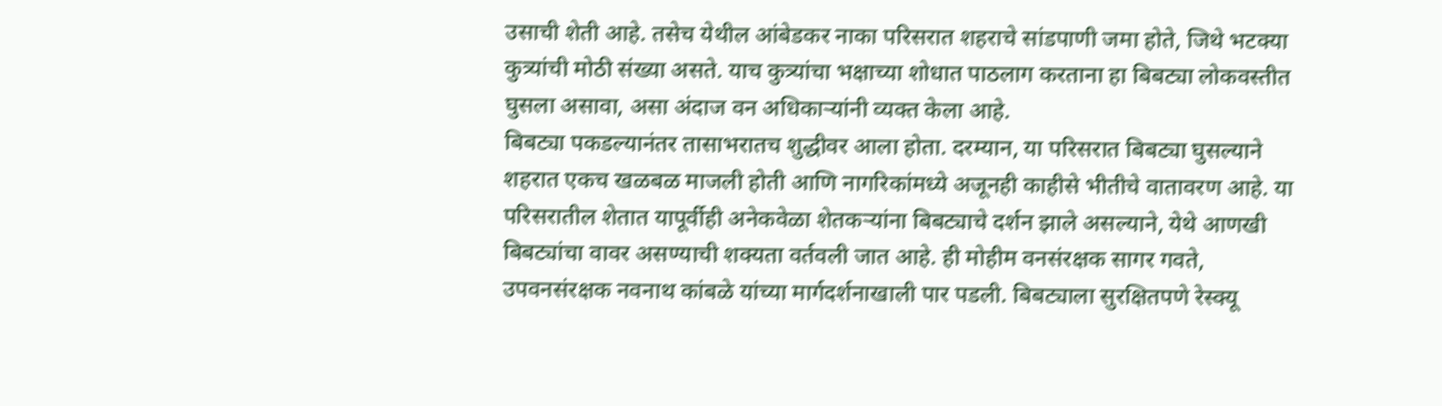उसाची शेती आहे. तसेच येथील आंबेडकर नाका परिसरात शहराचे सांडपाणी जमा होते, जिथे भटक्या कुत्र्यांची मोठी संख्या असते. याच कुत्र्यांचा भक्षाच्या शोधात पाठलाग करताना हा बिबट्या लोकवस्तीत घुसला असावा, असा अंदाज वन अधिकाऱ्यांनी व्यक्त केला आहे.
बिबट्या पकडल्यानंतर तासाभरातच शुद्धीवर आला होता. दरम्यान, या परिसरात बिबट्या घुसल्याने शहरात एकच खळबळ माजली होती आणि नागरिकांमध्ये अजूनही काहीसे भीतीचे वातावरण आहे. या परिसरातील शेतात यापूर्वीही अनेकवेळा शेतकऱ्यांना बिबट्याचे दर्शन झाले असल्याने, येथे आणखी बिबट्यांचा वावर असण्याची शक्यता वर्तवली जात आहे. ही मोहीम वनसंरक्षक सागर गवते, उपवनसंरक्षक नवनाथ कांबळे यांच्या मार्गदर्शनाखाली पार पडली. बिबट्याला सुरक्षितपणे रेस्क्यू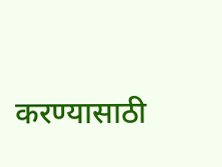करण्यासाठी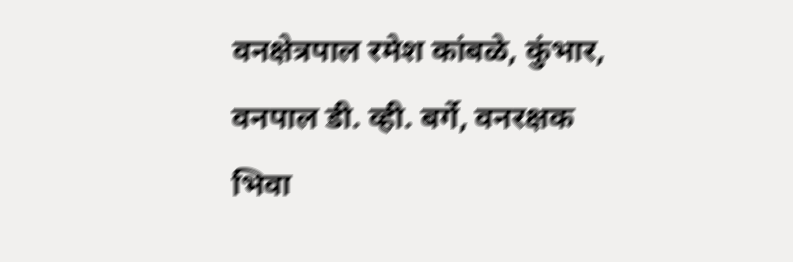वनक्षेत्रपाल रमेश कांबळे, कुंभार, वनपाल डी. व्ही. बर्गे, वनरक्षक भिवा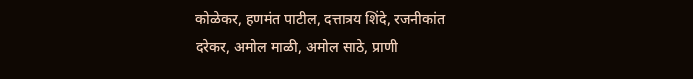कोळेकर, हणमंत पाटील, दत्तात्रय शिंदे, रजनीकांत दरेकर, अमोल माळी, अमोल साठे, प्राणी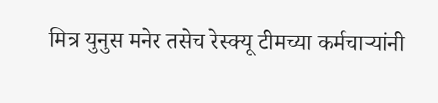मित्र युनुस मनेर तसेच रेस्क्यू टीमच्या कर्मचाऱ्यांनी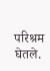परिश्रम घेतले.